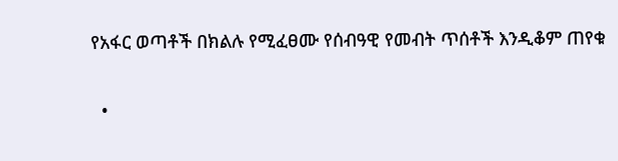የአፋር ወጣቶች በክልሉ የሚፈፀሙ የሰብዓዊ የመብት ጥሰቶች እንዲቆም ጠየቁ

  •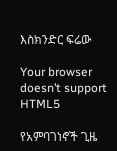እስክንድር ፍሬው

Your browser doesn’t support HTML5

የአምባገነኖች ጊዜ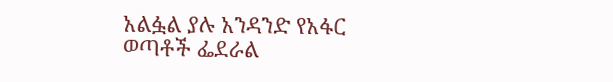አልፏል ያሉ አንዳንድ የአፋር ወጣቶች ፌደራል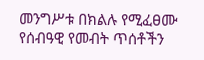መንግሥቱ በክልሉ የሚፈፀሙ የሰብዓዊ የመብት ጥሰቶችን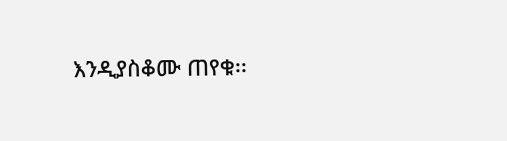እንዲያስቆሙ ጠየቁ፡፡